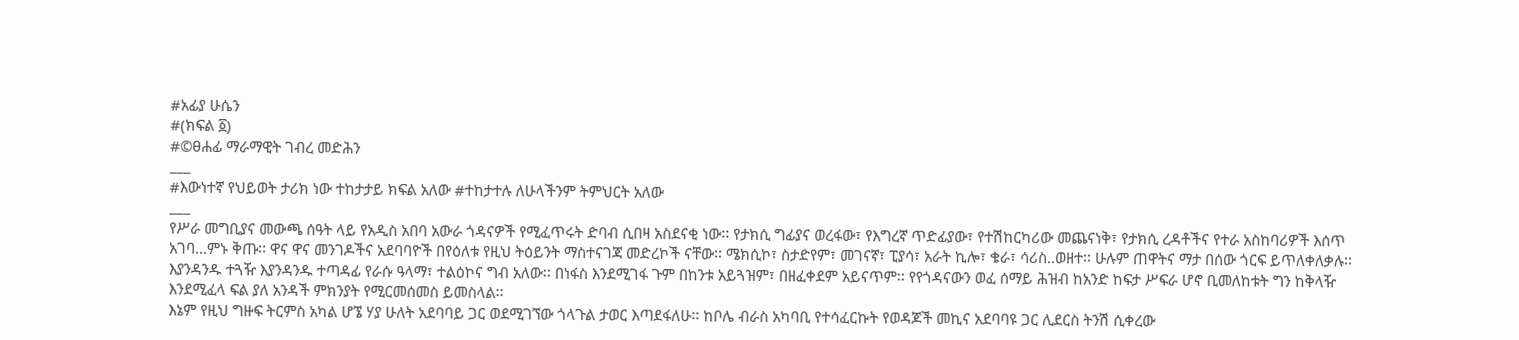#አፊያ ሁሴን
#(ክፍል ፩)
#©ፀሐፊ ማራማዊት ገብረ መድሕን
___
#እውነተኛ የህይወት ታሪክ ነው ተከታታይ ክፍል አለው #ተከታተሉ ለሁላችንም ትምህርት አለው
___
የሥራ መግቢያና መውጫ ሰዓት ላይ የአዲስ አበባ አውራ ጎዳናዎች የሚፈጥሩት ድባብ ሲበዛ አስደናቂ ነው፡፡ የታክሲ ግፊያና ወረፋው፣ የእግረኛ ጥድፊያው፣ የተሽከርካሪው መጨናነቅ፣ የታክሲ ረዳቶችና የተራ አስከባሪዎች እሰጥ አገባ...ምኑ ቅጡ፡፡ ዋና ዋና መንገዶችና አደባባዮች በየዕለቱ የዚህ ትዕይንት ማስተናገጃ መድረኮች ናቸው፡፡ ሜክሲኮ፣ ስታድየም፣ መገናኛ፣ ፒያሳ፣ አራት ኪሎ፣ ቄራ፣ ሳሪስ..ወዘተ፡፡ ሁሉም ጠዋትና ማታ በሰው ጎርፍ ይጥለቀለቃሉ፡፡ እያንዳንዱ ተጓዥ እያንዳንዱ ተጣዳፊ የራሱ ዓላማ፣ ተልዕኮና ግብ አለው፡፡ በነፋስ እንደሚገፋ ጉም በከንቱ አይጓዝም፣ በዘፈቀደም አይናጥም፡፡ የየጎዳናውን ወፈ ሰማይ ሕዝብ ከአንድ ከፍታ ሥፍራ ሆኖ ቢመለከቱት ግን ከቅላዥ እንደሚፈላ ፍል ያለ አንዳች ምክንያት የሚርመሰመስ ይመስላል፡፡
እኔም የዚህ ግዙፍ ትርምስ አካል ሆኜ ሃያ ሁለት አደባባይ ጋር ወደሚገኘው ጎላጉል ታወር እጣደፋለሁ፡፡ ከቦሌ ብራስ አካባቢ የተሳፈርኩት የወዳጆች መኪና አደባባዩ ጋር ሊደርስ ትንሽ ሲቀረው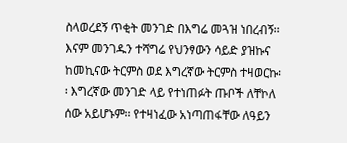ስላወረደኝ ጥቂት መንገድ በእግሬ መጓዝ ነበረብኝ፡፡ እናም መንገዱን ተሻግሬ የህንፃውን ሳይድ ያዝኩና ከመኪናው ትርምስ ወደ እግረኛው ትርምስ ተዛወርኩ፡፡ እግረኛው መንገድ ላይ የተነጠፉት ጡቦች ለቸኮለ ሰው አይሆኑም፡፡ የተዛነፈው አነጣጠፋቸው ለዓይን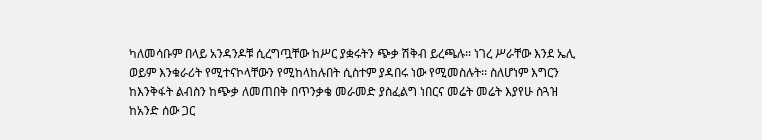ካለመሳቡም በላይ አንዳንዶቹ ሲረግጧቸው ከሥር ያቋሩትን ጭቃ ሽቅብ ይረጫሉ፡፡ ነገረ ሥራቸው እንደ ኤሊ ወይም እንቁራሪት የሚተናኮላቸውን የሚከላከሉበት ሲስተም ያዳበሩ ነው የሚመስሉት፡፡ ስለሆነም እግርን ከእንቅፋት ልብስን ከጭቃ ለመጠበቅ በጥንቃቄ መራመድ ያስፈልግ ነበርና መሬት መሬት እያየሁ ስጓዝ ከአንድ ሰው ጋር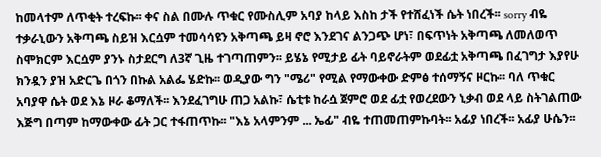ከመላተም ለጥቂት ተረፍኩ፡፡ ቀና ስል በሙሉ ጥቁር የሙስሊም አባያ ከላይ እስከ ታች የተሸፈነች ሴት ነበረች፡፡ sorry ብዬ ተቃራኒውን አቅጣጫ ስይዝ እርሷም ተመሳሳዩን አቅጣጫ ይዛ ኖሮ እንደገና ልንጋጭ ሆነ፣ በፍጥነት አቅጣጫ ለመለወጥ ስሞክርም እርሷም ያንኑ ስታደርግ ለ3ኛ ጊዜ ተገጣጠምን፡፡ ይሄኔ የሚታይ ፊት ባይኖራትም ወደፊቷ አቅጣጫ በፈገግታ እያየሁ ክንዷን ያዝ አድርጌ በጎን በኩል አልፌ ሄድኩ፡፡ ወዲያው ግን "ሜሪ" የሚል የማውቀው ድምፅ ተሰማኝና ዞርኩ፡፡ ባለ ጥቁር አባያዋ ሴት ወደ እኔ ዞራ ቆማለች፡፡ እንደፈገግሁ ጠጋ አልኩ፣ ሴቲቱ ከራሷ ጀምሮ ወደ ፊቷ የወረደውን ኒቃብ ወደ ላይ ስትገልጠው እጅግ በጣም ከማውቀው ፊት ጋር ተፋጠጥኩ፡፡ "እኔ አላምንም ... ኤፊ" ብዬ ተጠመጠምኩባት፡፡ አፊያ ነበረች፡፡ አፊያ ሁሴን፡፡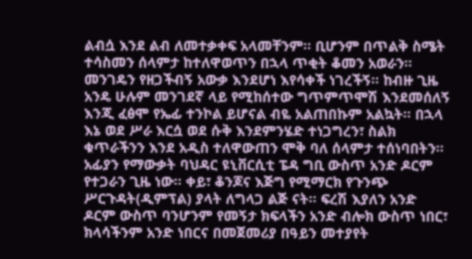ልብሷ እንደ ልብ ለመተቃቀፍ አላመቸንም፡፡ ቢሆንም በጥልቅ ስሜት ተሳስመን ሰላምታ ከተለዋወጥን በኋላ ጥቂት ቆመን አወራን፡፡ መንገዴን የዘጋችብኝ አውቃ እንደሆነ እየሳቀች ነገረችኝ፡፡ ከብዙ ጊዜ አንዴ ሁሉም መንገደኛ ላይ የሚከሰተው ግጥምጥሞሽ እንደመሰለኝ እንጂ ፈፅሞ የኤፊ ተንኮል ይሆናል ብዬ አልጠበኩም አልኳት፡፡ በኋላ እኔ ወደ ሥራ እርሷ ወደ ሱቅ እንደምንሄድ ተነጋግረን፣ ስልክ ቁጥራችንን እንደ አዲስ ተለዋውጠን ሞቅ ባለ ሰላምታ ተሰነባበትን፡፡
አፊያን የማውቃት ባህዳር ዩኒቨርሲቲ ፔዳ ግቢ ውስጥ አንድ ዶርም የተጋራን ጊዜ ነው፡፡ ቀይ፣ ቆንጆና እጅግ የሚማርክ የጉንጭ ሥርጉዳት(ዲምፕል) ያላት ለግላጋ ልጅ ናት፡፡ ፍረሽ እያለን አንድ ዶርም ውስጥ ባንሆንም የመኝታ ክፍላችን አንድ ብሎክ ውስጥ ነበር፣ ክላሳችንም አንድ ነበርና በመጀመሪያ በዓይን መተያየት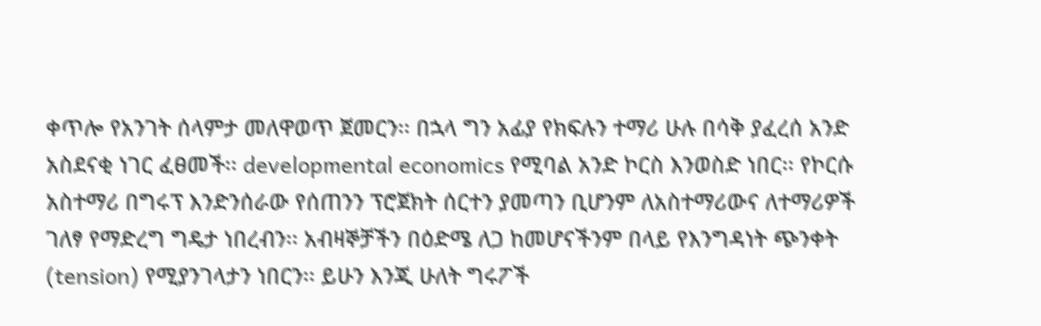ቀጥሎ የአንገት ሰላምታ መለዋወጥ ጀመርን፡፡ በኋላ ግን አፊያ የክፍሉን ተማሪ ሁሉ በሳቅ ያፈረሰ አንድ አስደናቂ ነገር ፈፀመች፡፡ developmental economics የሚባል አንድ ኮርስ እንወስድ ነበር፡፡ የኮርሱ አስተማሪ በግሩፕ እንድንሰራው የሰጠንን ፕሮጀክት ሰርተን ያመጣን ቢሆንም ለአስተማሪውና ለተማሪዎች ገለፃ የማድረግ ግዴታ ነበረብን፡፡ አብዛኞቻችን በዕድሜ ለጋ ከመሆናችንም በላይ የእንግዳነት ጭንቀት (tension) የሚያንገላታን ነበርን፡፡ ይሁን እንጂ ሁለት ግሩፖች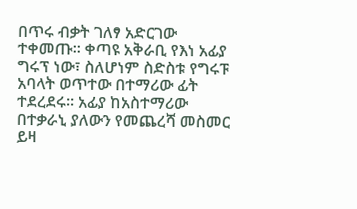በጥሩ ብቃት ገለፃ አድርገው ተቀመጡ፡፡ ቀጣዩ አቅራቢ የእነ አፊያ ግሩፕ ነው፣ ስለሆነም ስድስቱ የግሩፑ አባላት ወጥተው በተማሪው ፊት ተደረደሩ፡፡ አፊያ ከአስተማሪው በተቃራኒ ያለውን የመጨረሻ መስመር ይዛ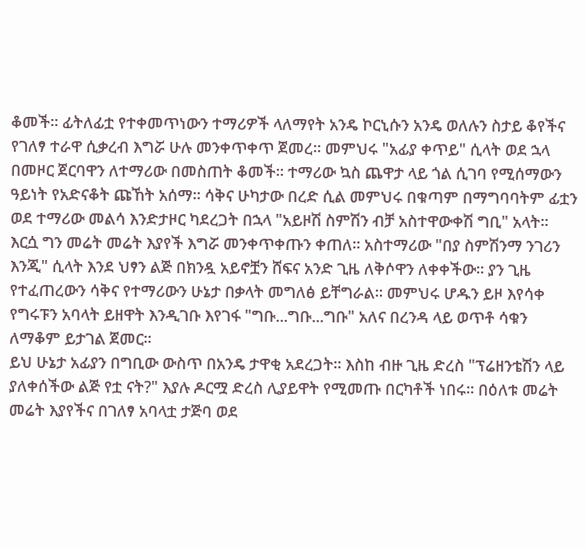ቆመች፡፡ ፊትለፊቷ የተቀመጥነውን ተማሪዎች ላለማየት አንዴ ኮርኒሱን አንዴ ወለሉን ስታይ ቆየችና የገለፃ ተራዋ ሲቃረብ እግሯ ሁሉ መንቀጥቀጥ ጀመረ፡፡ መምህሩ "አፊያ ቀጥይ" ሲላት ወደ ኋላ በመዞር ጀርባዋን ለተማሪው በመስጠት ቆመች፡፡ ተማሪው ኳስ ጨዋታ ላይ ጎል ሲገባ የሚሰማውን ዓይነት የአድናቆት ጩኸት አሰማ፡፡ ሳቅና ሁካታው በረድ ሲል መምህሩ በቁጣም በማግባባትም ፊቷን ወደ ተማሪው መልሳ እንድታዞር ካደረጋት በኋላ "አይዞሽ ስምሽን ብቻ አስተዋውቀሽ ግቢ" አላት፡፡ እርሷ ግን መሬት መሬት እያየች እግሯ መንቀጥቀጡን ቀጠለ፡፡ አስተማሪው "በያ ስምሽንማ ንገሪን እንጂ" ሲላት እንደ ህፃን ልጅ በክንዷ አይኖቿን ሸፍና አንድ ጊዜ ለቅሶዋን ለቀቀችው፡፡ ያን ጊዜ የተፈጠረውን ሳቅና የተማሪውን ሁኔታ በቃላት መግለፅ ይቸግራል፡፡ መምህሩ ሆዱን ይዞ እየሳቀ የግሩፑን አባላት ይዘዋት እንዲገቡ እየገፋ "ግቡ...ግቡ...ግቡ" አለና በረንዳ ላይ ወጥቶ ሳቁን ለማቆም ይታገል ጀመር፡፡
ይህ ሁኔታ አፊያን በግቢው ውስጥ በአንዴ ታዋቂ አደረጋት፡፡ እስከ ብዙ ጊዜ ድረስ "ፕሬዘንቴሽን ላይ ያለቀሰችው ልጅ የቷ ናት?" እያሉ ዶርሟ ድረስ ሊያይዋት የሚመጡ በርካቶች ነበሩ፡፡ በዕለቱ መሬት መሬት እያየችና በገለፃ አባላቷ ታጅባ ወደ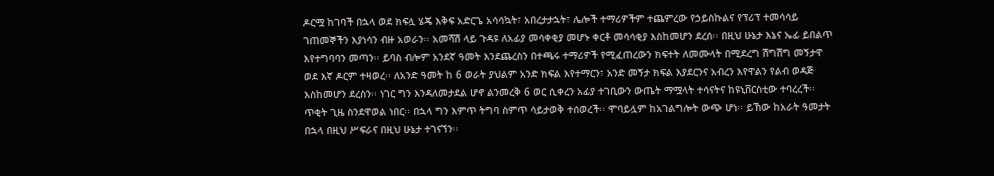ዶርሟ ከገባች በኋላ ወደ ክፍሏ ሄጄ እቅፍ አድርጌ አሳሳኳት፣ አበረታታኋት፣ ሌሎች ተማሪዎችም ተጨምረው የኃይስኩልና የፕሪፕ ተመሳሳይ ገጠመኞችን እያነሳን ብዙ አወራን፡፡ አመሻሽ ላይ ጉዳዩ ለአፊያ መሳቀቂያ መሆኑ ቀርቶ መሳሳቂያ እስከመሆን ደረሰ፡፡ በዚህ ሁኔታ እኔና ኤፊ ይበልጥ እየተግባባን መጣን፡፡ ይባስ ብሎም አንደኛ ዓመት እንደጨረስን በተጫሩ ተማሪዎች የሚፈጠረውን ክፍተት ለመሙላት በሚደረግ ሽግሽግ መኝታዋ ወደ እኛ ዶርም ተዛወረ፡፡ ለአንድ ዓመት ከ 6 ወራት ያህልም አንድ ክፍል እየተማርን፣ አንድ መኝታ ክፍል እያደርንና አብረን እየዋልን የልብ ወዳጅ እስከመሆን ደረስን፡፡ ነገር ግን እንዳለመታደል ሆኖ ልንመረቅ 6 ወር ሲቀረን አፊያ ተገቢውን ውጤት ማሟላት ተሳናትና ከዩኒቨርስቲው ተባረረች፡፡ ጥቂት ጊዜ ስንደዋወል ነበር፡፡ በኋላ ግን እምጥ ትግባ ስምጥ ሳይታወቅ ተሰወረች፡፡ ሞባይሏም ከአገልግሎት ውጭ ሆነ፡፡ ይኸው ከአራት ዓመታት በኋላ በዚህ ሥፍራና በዚህ ሁኔታ ተገናኘን፡፡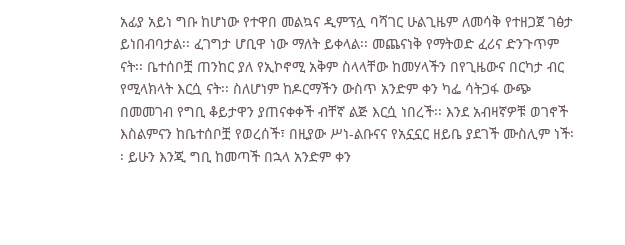አፊያ አይነ ግቡ ከሆነው የተዋበ መልኳና ዲምፕሏ ባሻገር ሁልጊዜም ለመሳቅ የተዘጋጀ ገፅታ ይነበብባታል፡፡ ፈገግታ ሆቢዋ ነው ማለት ይቀላል፡፡ መጨናነቅ የማትወድ ፈሪና ድንጉጥም ናት፡፡ ቤተሰቦቿ ጠንከር ያለ የኢኮኖሚ አቅም ስላላቸው ከመሃላችን በየጊዜውና በርካታ ብር የሚላክላት እርሷ ናት፡፡ ስለሆነም ከዶርማችን ውስጥ አንድም ቀን ካፌ ሳትጋፋ ውጭ በመመገብ የግቢ ቆይታዋን ያጠናቀቀች ብቸኛ ልጅ እርሷ ነበረች፡፡ እንደ አብዛኛዎቹ ወገኖች እስልምናን ከቤተሰቦቿ የወረሰች፣ በዚያው ሥነ-ልቡናና የአኗኗር ዘይቤ ያደገች ሙስሊም ነች፡፡ ይሁን እንጂ ግቢ ከመጣች በኋላ አንድም ቀን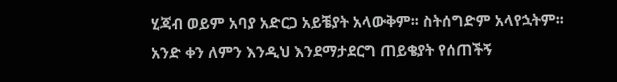ሂጃብ ወይም አባያ አድርጋ አይቼያት አላውቅም፡፡ ስትሰግድም አላየኋትም፡፡
አንድ ቀን ለምን እንዲህ እንደማታደርግ ጠይቄያት የሰጠችኝ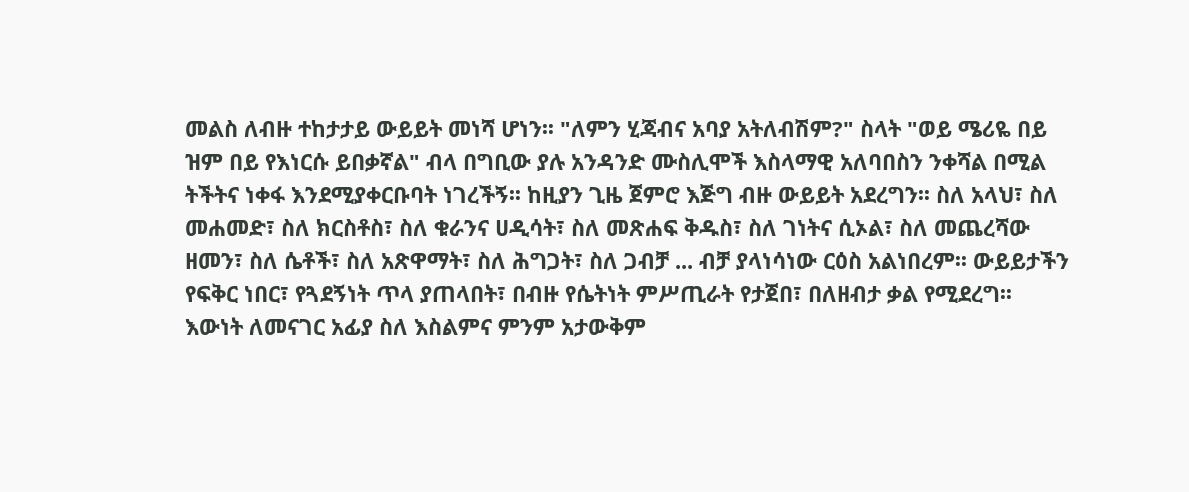መልስ ለብዙ ተከታታይ ውይይት መነሻ ሆነን፡፡ "ለምን ሂጃብና አባያ አትለብሽም?" ስላት "ወይ ሜሪዬ በይ ዝም በይ የእነርሱ ይበቃኛል" ብላ በግቢው ያሉ አንዳንድ ሙስሊሞች እስላማዊ አለባበስን ንቀሻል በሚል ትችትና ነቀፋ እንደሚያቀርቡባት ነገረችኝ፡፡ ከዚያን ጊዜ ጀምሮ እጅግ ብዙ ውይይት አደረግን፡፡ ስለ አላህ፣ ስለ መሐመድ፣ ስለ ክርስቶስ፣ ስለ ቁራንና ሀዲሳት፣ ስለ መጽሐፍ ቅዱስ፣ ስለ ገነትና ሲኦል፣ ስለ መጨረሻው ዘመን፣ ስለ ሴቶች፣ ስለ አጽዋማት፣ ስለ ሕግጋት፣ ስለ ጋብቻ ... ብቻ ያላነሳነው ርዕስ አልነበረም፡፡ ውይይታችን የፍቅር ነበር፣ የጓደኝነት ጥላ ያጠላበት፣ በብዙ የሴትነት ምሥጢራት የታጀበ፣ በለዘብታ ቃል የሚደረግ፡፡ እውነት ለመናገር አፊያ ስለ እስልምና ምንም አታውቅም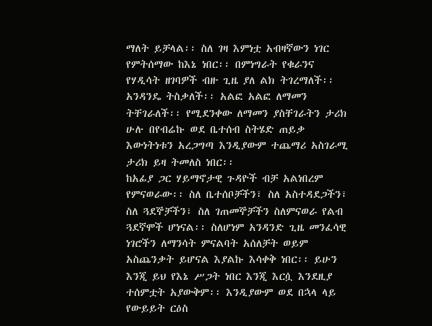ማለት ይቻላል፡፡ ስለ ገዛ እምነቷ አብዛኛውን ነገር የምትሰማው ከእኔ ነበር፡፡ በምነግራት የቁራንና የሃዲሳት ዘገባዎች ብዙ ጊዜ ያለ ልክ ትገረማለች፡፡ አንዳንዴ ትስቃለች፡፡ አልፎ አልፎ ለማመን ትቸገራለች፡፡ የሚደንቀው ለማመን ያስቸገራትን ታሪክ ሁሉ በየብሬኩ ወደ ቤተሰብ ስትሄድ ጠይቃ እውነትነቱን አረጋግጣ እንዲያውም ተጨማሪ አስገራሚ ታሪክ ይዛ ትመለስ ነበር፡፡
ከአፊያ ጋር ሃይማኖታዊ ጉዳዮች ብቻ አልነበረም የምናወራው፡፡ ስለ ቤተሰቦቻችን፣ ስለ አስተዳደጋችን፣ ስለ ጓደኞቻችን፣ ስለ ገጠመኞቻችን ስለምናወራ የልብ ጓደኛሞች ሆነናል፡፡ ስለሆነም አንዳንድ ጊዜ መንፈሳዊ ነገሮችን ለማንሳት ምናልባት አሰለቻት ወይም አስጨንቃት ይሆናል እያልኩ እሳቀቅ ነበር፡፡ ይሁን እንጂ ይህ የእኔ ሥጋት ነበር እንጂ እርሷ እንደዚያ ተሰምቷት አያውቅም፡፡ እንዲያውም ወደ በኋላ ላይ የውይይት ርዕስ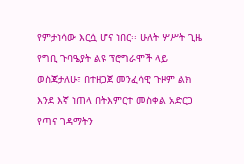የምታነሳው እርሷ ሆና ነበር፡፡ ሁለት ሦሥት ጊዜ የግቢ ጉባዔያት ልዩ ፕሮግራሞች ላይ ወስጃታለሁ፣ በተዘጋጀ መንፈሳዊ ጉዞም ልክ እንደ እኛ ነጠላ በትእምርተ መስቀል አድርጋ የጣና ገዳማትን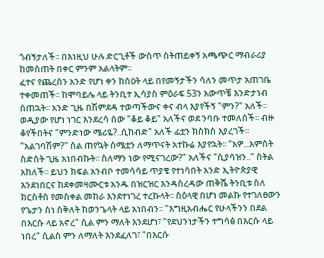ጎብኝታለች፡፡ በእነዚህ ሁሉ ድርጊቶች ውስጥ ስትጠይቀኝ አጫጭር ማብራሪያ ከመስጠት በቀር ምንም አልላትም፡፡
ፈተና የጨረስን አንድ የሆነ ቀን ከሰዐት ላይ በየመኝታችን ሳለን መጥታ አጠገቤ ተቀመጠች፡፡ ከሞባይሌ ላይ ትንቢተ ኢሳያስ ምዕራፍ 53ን አውጥቼ እንድታነብ ሰጠኋት፡፡ አንድ ጊዜ በሽምደዳ ተወጣችውና ቀና ብላ እያየችኝ "ምን?" አለች፡፡ ወዲያው የሆነ ነገር እንደረሳ ሰው "ቆይ ቆይ" አለችና ወደ ንባቡ ተመለሰች፡፡ ብዙ ቆየችበትና "ምንድነው ሜሪዬ?..ሲከብድ" አለች ፊቷን ክስክስ እያረገች፡፡ "አልገባሽም?" ስል ጠየኳት ስሜቷን ለማጥናት አተኩሬ እያየኋት፡፡ "አዎ...አምስት ስድስት ጊዜ አነበብኩት፡፡ ስለማን ነው የሚናገረው?" አለችና "ሲያሳዝን.." ስትል አከለች፡፡ ይህን ክፍል አንብቦ ተመሳሳይ ጥያቄ የተነሳበት አንድ ኢትዮጵያዊ እንደነበርና ከደቀመዛሙርቱ አንዱ በዝርዝር እንዳስረዳው ጠቅሼ ትንቢቱ ስለ ክርስቶስ የመስቀል መከራ እንደተነገረ ተረኩላት፡፡ ስዕላዊ በሆነ መልኩ የተገለፀውን የጌታን ስነ ስቅለት ከወንጌላት ላይ አነበብን፡፡ "እግዚአብሔር የሁላችንን በደል በእርሱ ላይ አኖረ" ሲል ምን ማለት እንደሆነ፣ "የደህንነታችን ተግሳፅ በእርሱ ላይ ነበረ" ሲልስ ምን ለማለት እንደፈለገ፣ "በእርሱ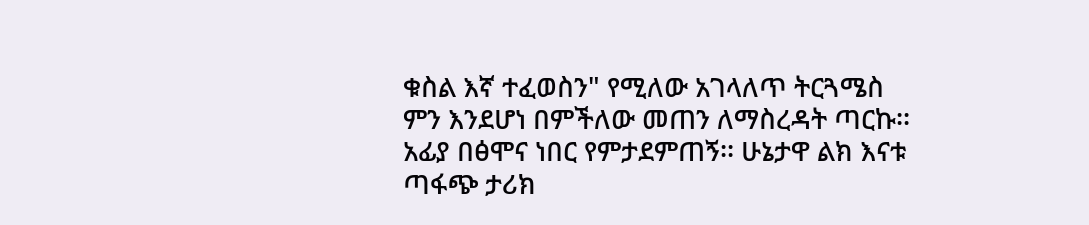ቁስል እኛ ተፈወስን" የሚለው አገላለጥ ትርጓሜስ ምን እንደሆነ በምችለው መጠን ለማስረዳት ጣርኩ፡፡ አፊያ በፅሞና ነበር የምታደምጠኝ፡፡ ሁኔታዋ ልክ እናቱ ጣፋጭ ታሪክ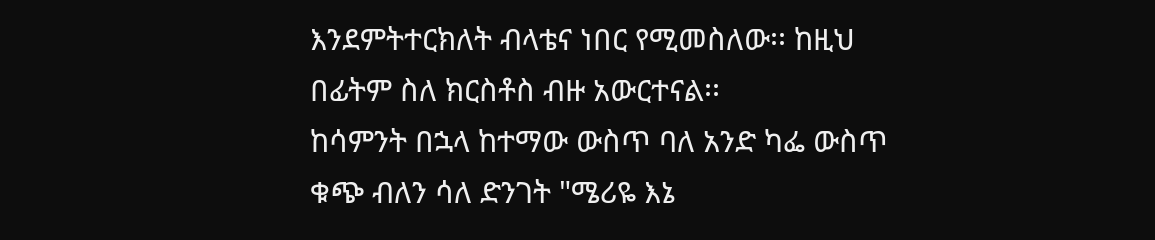እንደምትተርክለት ብላቴና ነበር የሚመስለው፡፡ ከዚህ በፊትም ስለ ክርስቶስ ብዙ አውርተናል፡፡
ከሳምንት በኋላ ከተማው ውስጥ ባለ አንድ ካፌ ውስጥ ቁጭ ብለን ሳለ ድንገት "ሜሪዬ እኔ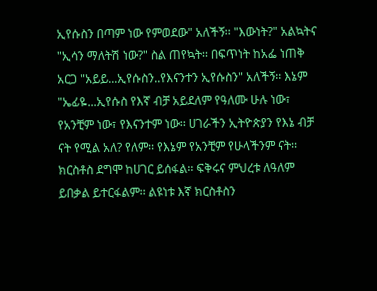ኢየሱስን በጣም ነው የምወደው" አለችኝ፡፡ "እውነት?" አልኳትና "ኢሳን ማለትሽ ነው?" ስል ጠየኳት፡፡ በፍጥነት ከአፌ ነጠቅ አርጋ "አይይ...ኢየሱስን..የእናንተን ኢየሱስን" አለችኝ፡፡ እኔም "ኤፊዬ...ኢየሱስ የእኛ ብቻ አይደለም የዓለሙ ሁሉ ነው፣ የአንቺም ነው፣ የእናንተም ነው፡፡ ሀገራችን ኢትዮጵያን የእኔ ብቻ ናት የሚል አለ? የለም፡፡ የእኔም የአንቺም የሁላችንም ናት፡፡ ክርስቶስ ደግሞ ከሀገር ይሰፋል፡፡ ፍቅሩና ምህረቱ ለዓለም ይበቃል ይተርፋልም፡፡ ልዩነቱ እኛ ክርስቶስን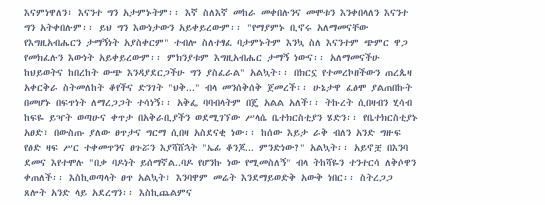እናምነዋለን፣ እናንተ ግን አታምኑትም፡፡ እኛ ስለእኛ መከራ መቀበሉንና መሞቱን እንቀበላለን እናንተ ግን አትቀበሉም፡፡ ይህ ግን እውነታውን አይቀይረውም፡፡ "የማያምኑ ቢኖሩ አለማመናቸው የእግዚአብሔርን ታማኝነት አያስቀርም" ተብሎ ስለተፃፈ ባታምኑትም እንኳ ስለ እናንተም ጭምር ዋጋ የመክፈሉን እውነት አይቀይረውም፡፡ ምክንያቱም እግዚአብሔር ታማኝ ነውና፡፡ አለማመናችሁ ከህይወትና ከበረከት ውጭ እንዳያደርጋችሁ ግን ያስፈራል" አልኳት፡፡ በክርኗ የተመረኮዘችውን ጠረጴዛ አቀርቅራ ስትመለከት ቆየችና ድንገት "ህቅ..." ብላ መንሰቅሰቅ ጀመረች፡፡ ሁኔታዋ ፈፅሞ ያልጠበኩት በመሆኑ በፍጥነት ለማረጋጋት ተሳነኝ፡፡ አቅፌ ባባብላትም በጄ አልል አለች፡፡ ትኩረት ሲበዛብን ሂሳብ ከፍዬ ይዣት ወጣሁና ቀጥታ በአቅራቢያችን ወደሚገኘው ሥላሴ ቤተክርስቲያን ሄድን፡፡ የቤተክርስቲያኑ አፀድ፣ በውስጡ ያለው ፀጥታና ግርማ ሲበዛ አስደናቂ ነው፡፡ ከሰው እይታ ራቅ ብለን አንድ ግዙፍ የፅድ ዛፍ ሥር ተቀመጥንና ፀጉሯን እያሻሸኋት "ኤፊ ቆንጆ... ምንድነው?" አልኳት፡፡ አይኖቿ በእንባ ደመና እየተሞሉ "በቃ ባዶነት ይሰማኛል..ባዶ የሆንኩ ነው የሚመስለኝ" ብላ ትከሻዬን ተንተርሳ ለቅሶዋን ቀጠለች፡፡ እስኪወጣላት ፀጥ አልኳት፣ እንባዋም መሬት እንደማይወድቅ አውቅ ነበር፡፡ ስትረጋጋ ጸሎት አንድ ላይ አደረግን፡፡ እስኪጨልምና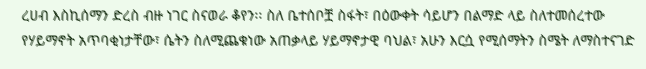ረሀብ እስኪሰማን ድረስ ብዙ ነገር ስናወራ ቆየን፡፡ ስለ ቤተሰቦቿ ስፋት፣ በዕውቀት ሳይሆን በልማድ ላይ ስለተመሰረተው የሃይማኖት አጥባቂነታቸው፣ ሴትን ስለሚጨቁነው አጠቃላይ ሃይማኖታዊ ባህል፣ አሁን እርሷ የሚሰማትን ስሜት ለማስተናገድ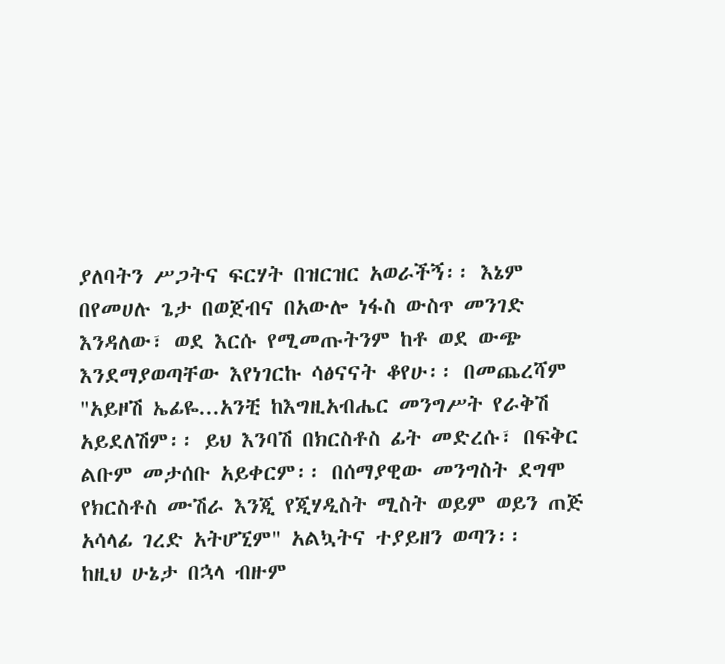ያለባትን ሥጋትና ፍርሃት በዝርዝር አወራችኝ፡፡ እኔም በየመሀሉ ጌታ በወጀብና በአውሎ ነፋስ ውስጥ መንገድ እንዳለው፣ ወደ እርሱ የሚመጡትንም ከቶ ወደ ውጭ እንደማያወጣቸው እየነገርኩ ሳፅናናት ቆየሁ፡፡ በመጨረሻም "አይዞሽ ኤፊዬ...አንቺ ከእግዚአብሔር መንግሥት የራቅሽ አይደለሽም፡፡ ይህ እንባሽ በክርስቶስ ፊት መድረሱ፣ በፍቅር ልቡም መታሰቡ አይቀርም፡፡ በሰማያዊው መንግስት ደግሞ የክርስቶስ ሙሽራ እንጂ የጂሃዲስት ሚስት ወይም ወይን ጠጅ አሳላፊ ገረድ አትሆኚም" አልኳትና ተያይዘን ወጣን፡፡
ከዚህ ሁኔታ በኋላ ብዙም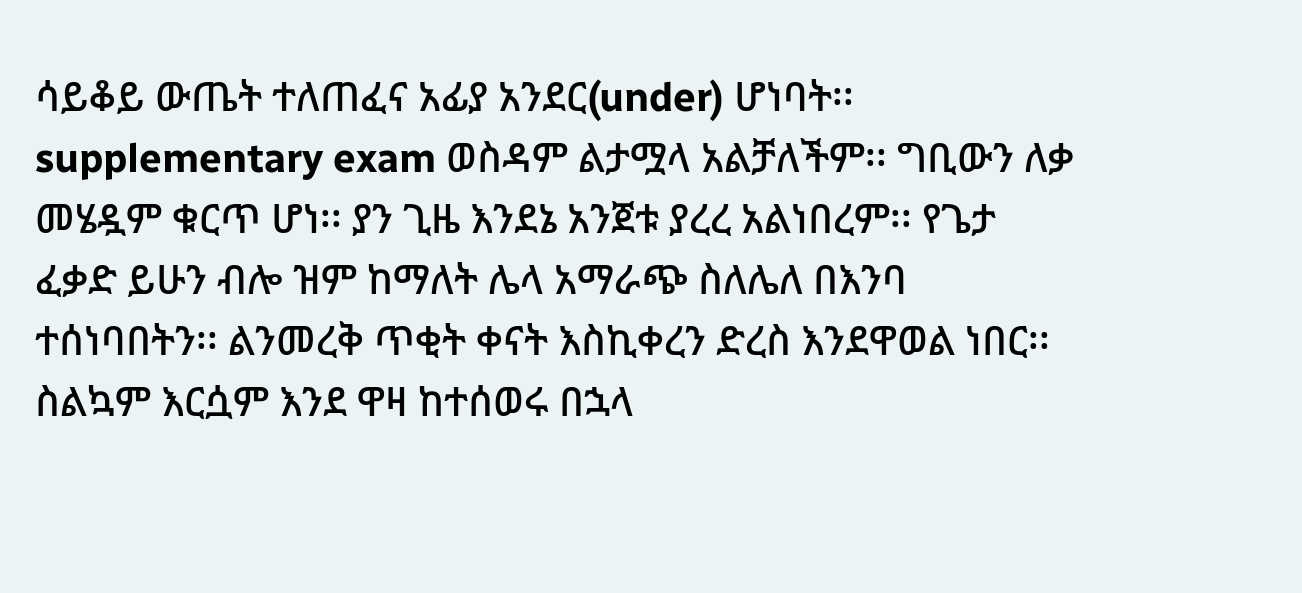ሳይቆይ ውጤት ተለጠፈና አፊያ አንደር(under) ሆነባት፡፡ supplementary exam ወስዳም ልታሟላ አልቻለችም፡፡ ግቢውን ለቃ መሄዷም ቁርጥ ሆነ፡፡ ያን ጊዜ እንደኔ አንጀቱ ያረረ አልነበረም፡፡ የጌታ ፈቃድ ይሁን ብሎ ዝም ከማለት ሌላ አማራጭ ስለሌለ በእንባ ተሰነባበትን፡፡ ልንመረቅ ጥቂት ቀናት እስኪቀረን ድረስ እንደዋወል ነበር፡፡ ስልኳም እርሷም እንደ ዋዛ ከተሰወሩ በኋላ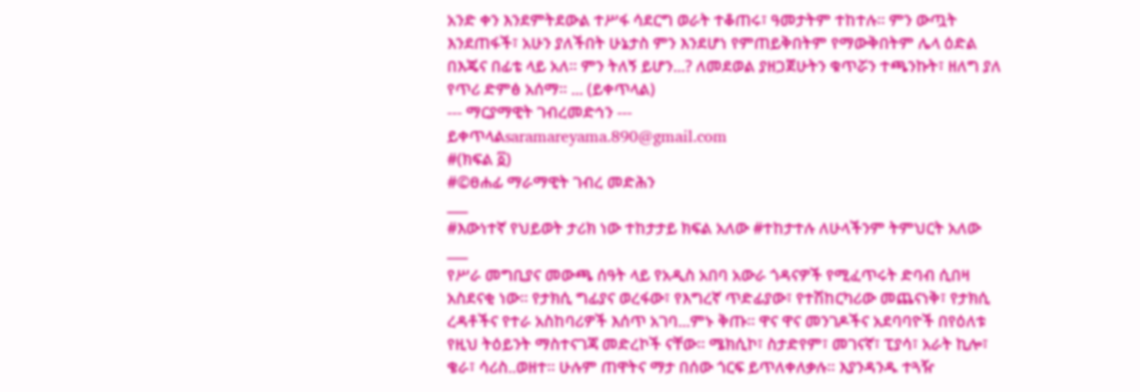አንድ ቀን እንደምትደውል ተሥፋ ሳደርግ ወራት ተቆጠሩ፣ ዓመታትም ተከተሉ፡፡ ምን ውጧት እንደጠፋች፣ አሁን ያለችበት ሁኔታስ ምን እንደሆነ የምጠይቅበትም የማውቅበትም ሌላ ዕድል በእጄና በፊቴ ላይ አለ፡፡ ምን ትለኝ ይሆን...? ለመደወል ያዘጋጀሁትን ቁጥሯን ተጫንኩት፣ ዘለግ ያለ የጥሪ ድምፅ አሰማ፡፡ ... (ይቀጥላል)
--- ማርያማዊት ገብረመድኅን ---
ይቀጥላልsaramareyama.890@gmail.com
#(ክፍል ፩)
#©ፀሐፊ ማራማዊት ገብረ መድሕን
___
#እውነተኛ የህይወት ታሪክ ነው ተከታታይ ክፍል አለው #ተከታተሉ ለሁላችንም ትምህርት አለው
___
የሥራ መግቢያና መውጫ ሰዓት ላይ የአዲስ አበባ አውራ ጎዳናዎች የሚፈጥሩት ድባብ ሲበዛ አስደናቂ ነው፡፡ የታክሲ ግፊያና ወረፋው፣ የእግረኛ ጥድፊያው፣ የተሽከርካሪው መጨናነቅ፣ የታክሲ ረዳቶችና የተራ አስከባሪዎች እሰጥ አገባ...ምኑ ቅጡ፡፡ ዋና ዋና መንገዶችና አደባባዮች በየዕለቱ የዚህ ትዕይንት ማስተናገጃ መድረኮች ናቸው፡፡ ሜክሲኮ፣ ስታድየም፣ መገናኛ፣ ፒያሳ፣ አራት ኪሎ፣ ቄራ፣ ሳሪስ..ወዘተ፡፡ ሁሉም ጠዋትና ማታ በሰው ጎርፍ ይጥለቀለቃሉ፡፡ እያንዳንዱ ተጓዥ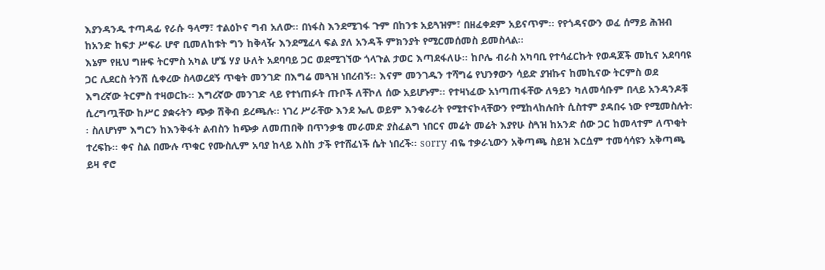እያንዳንዱ ተጣዳፊ የራሱ ዓላማ፣ ተልዕኮና ግብ አለው፡፡ በነፋስ እንደሚገፋ ጉም በከንቱ አይጓዝም፣ በዘፈቀደም አይናጥም፡፡ የየጎዳናውን ወፈ ሰማይ ሕዝብ ከአንድ ከፍታ ሥፍራ ሆኖ ቢመለከቱት ግን ከቅላዥ እንደሚፈላ ፍል ያለ አንዳች ምክንያት የሚርመሰመስ ይመስላል፡፡
እኔም የዚህ ግዙፍ ትርምስ አካል ሆኜ ሃያ ሁለት አደባባይ ጋር ወደሚገኘው ጎላጉል ታወር እጣደፋለሁ፡፡ ከቦሌ ብራስ አካባቢ የተሳፈርኩት የወዳጆች መኪና አደባባዩ ጋር ሊደርስ ትንሽ ሲቀረው ስላወረደኝ ጥቂት መንገድ በእግሬ መጓዝ ነበረብኝ፡፡ እናም መንገዱን ተሻግሬ የህንፃውን ሳይድ ያዝኩና ከመኪናው ትርምስ ወደ እግረኛው ትርምስ ተዛወርኩ፡፡ እግረኛው መንገድ ላይ የተነጠፉት ጡቦች ለቸኮለ ሰው አይሆኑም፡፡ የተዛነፈው አነጣጠፋቸው ለዓይን ካለመሳቡም በላይ አንዳንዶቹ ሲረግጧቸው ከሥር ያቋሩትን ጭቃ ሽቅብ ይረጫሉ፡፡ ነገረ ሥራቸው እንደ ኤሊ ወይም እንቁራሪት የሚተናኮላቸውን የሚከላከሉበት ሲስተም ያዳበሩ ነው የሚመስሉት፡፡ ስለሆነም እግርን ከእንቅፋት ልብስን ከጭቃ ለመጠበቅ በጥንቃቄ መራመድ ያስፈልግ ነበርና መሬት መሬት እያየሁ ስጓዝ ከአንድ ሰው ጋር ከመላተም ለጥቂት ተረፍኩ፡፡ ቀና ስል በሙሉ ጥቁር የሙስሊም አባያ ከላይ እስከ ታች የተሸፈነች ሴት ነበረች፡፡ sorry ብዬ ተቃራኒውን አቅጣጫ ስይዝ እርሷም ተመሳሳዩን አቅጣጫ ይዛ ኖሮ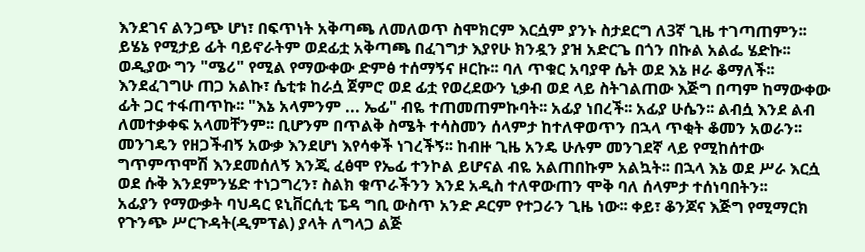እንደገና ልንጋጭ ሆነ፣ በፍጥነት አቅጣጫ ለመለወጥ ስሞክርም እርሷም ያንኑ ስታደርግ ለ3ኛ ጊዜ ተገጣጠምን፡፡ ይሄኔ የሚታይ ፊት ባይኖራትም ወደፊቷ አቅጣጫ በፈገግታ እያየሁ ክንዷን ያዝ አድርጌ በጎን በኩል አልፌ ሄድኩ፡፡ ወዲያው ግን "ሜሪ" የሚል የማውቀው ድምፅ ተሰማኝና ዞርኩ፡፡ ባለ ጥቁር አባያዋ ሴት ወደ እኔ ዞራ ቆማለች፡፡ እንደፈገግሁ ጠጋ አልኩ፣ ሴቲቱ ከራሷ ጀምሮ ወደ ፊቷ የወረደውን ኒቃብ ወደ ላይ ስትገልጠው እጅግ በጣም ከማውቀው ፊት ጋር ተፋጠጥኩ፡፡ "እኔ አላምንም ... ኤፊ" ብዬ ተጠመጠምኩባት፡፡ አፊያ ነበረች፡፡ አፊያ ሁሴን፡፡ ልብሷ እንደ ልብ ለመተቃቀፍ አላመቸንም፡፡ ቢሆንም በጥልቅ ስሜት ተሳስመን ሰላምታ ከተለዋወጥን በኋላ ጥቂት ቆመን አወራን፡፡ መንገዴን የዘጋችብኝ አውቃ እንደሆነ እየሳቀች ነገረችኝ፡፡ ከብዙ ጊዜ አንዴ ሁሉም መንገደኛ ላይ የሚከሰተው ግጥምጥሞሽ እንደመሰለኝ እንጂ ፈፅሞ የኤፊ ተንኮል ይሆናል ብዬ አልጠበኩም አልኳት፡፡ በኋላ እኔ ወደ ሥራ እርሷ ወደ ሱቅ እንደምንሄድ ተነጋግረን፣ ስልክ ቁጥራችንን እንደ አዲስ ተለዋውጠን ሞቅ ባለ ሰላምታ ተሰነባበትን፡፡
አፊያን የማውቃት ባህዳር ዩኒቨርሲቲ ፔዳ ግቢ ውስጥ አንድ ዶርም የተጋራን ጊዜ ነው፡፡ ቀይ፣ ቆንጆና እጅግ የሚማርክ የጉንጭ ሥርጉዳት(ዲምፕል) ያላት ለግላጋ ልጅ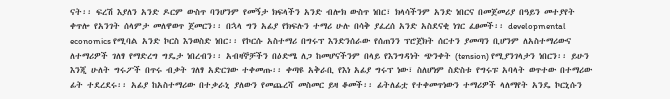ናት፡፡ ፍረሽ እያለን አንድ ዶርም ውስጥ ባንሆንም የመኝታ ክፍላችን አንድ ብሎክ ውስጥ ነበር፣ ክላሳችንም አንድ ነበርና በመጀመሪያ በዓይን መተያየት ቀጥሎ የአንገት ሰላምታ መለዋወጥ ጀመርን፡፡ በኋላ ግን አፊያ የክፍሉን ተማሪ ሁሉ በሳቅ ያፈረሰ አንድ አስደናቂ ነገር ፈፀመች፡፡ developmental economics የሚባል አንድ ኮርስ እንወስድ ነበር፡፡ የኮርሱ አስተማሪ በግሩፕ እንድንሰራው የሰጠንን ፕሮጀክት ሰርተን ያመጣን ቢሆንም ለአስተማሪውና ለተማሪዎች ገለፃ የማድረግ ግዴታ ነበረብን፡፡ አብዛኞቻችን በዕድሜ ለጋ ከመሆናችንም በላይ የእንግዳነት ጭንቀት (tension) የሚያንገላታን ነበርን፡፡ ይሁን እንጂ ሁለት ግሩፖች በጥሩ ብቃት ገለፃ አድርገው ተቀመጡ፡፡ ቀጣዩ አቅራቢ የእነ አፊያ ግሩፕ ነው፣ ስለሆነም ስድስቱ የግሩፑ አባላት ወጥተው በተማሪው ፊት ተደረደሩ፡፡ አፊያ ከአስተማሪው በተቃራኒ ያለውን የመጨረሻ መስመር ይዛ ቆመች፡፡ ፊትለፊቷ የተቀመጥነውን ተማሪዎች ላለማየት አንዴ ኮርኒሱን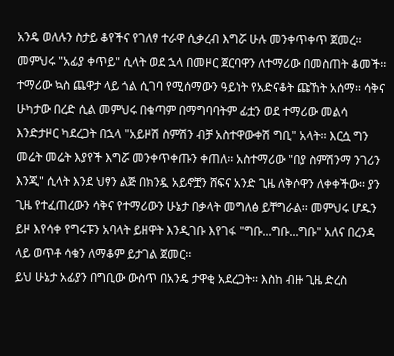አንዴ ወለሉን ስታይ ቆየችና የገለፃ ተራዋ ሲቃረብ እግሯ ሁሉ መንቀጥቀጥ ጀመረ፡፡ መምህሩ "አፊያ ቀጥይ" ሲላት ወደ ኋላ በመዞር ጀርባዋን ለተማሪው በመስጠት ቆመች፡፡ ተማሪው ኳስ ጨዋታ ላይ ጎል ሲገባ የሚሰማውን ዓይነት የአድናቆት ጩኸት አሰማ፡፡ ሳቅና ሁካታው በረድ ሲል መምህሩ በቁጣም በማግባባትም ፊቷን ወደ ተማሪው መልሳ እንድታዞር ካደረጋት በኋላ "አይዞሽ ስምሽን ብቻ አስተዋውቀሽ ግቢ" አላት፡፡ እርሷ ግን መሬት መሬት እያየች እግሯ መንቀጥቀጡን ቀጠለ፡፡ አስተማሪው "በያ ስምሽንማ ንገሪን እንጂ" ሲላት እንደ ህፃን ልጅ በክንዷ አይኖቿን ሸፍና አንድ ጊዜ ለቅሶዋን ለቀቀችው፡፡ ያን ጊዜ የተፈጠረውን ሳቅና የተማሪውን ሁኔታ በቃላት መግለፅ ይቸግራል፡፡ መምህሩ ሆዱን ይዞ እየሳቀ የግሩፑን አባላት ይዘዋት እንዲገቡ እየገፋ "ግቡ...ግቡ...ግቡ" አለና በረንዳ ላይ ወጥቶ ሳቁን ለማቆም ይታገል ጀመር፡፡
ይህ ሁኔታ አፊያን በግቢው ውስጥ በአንዴ ታዋቂ አደረጋት፡፡ እስከ ብዙ ጊዜ ድረስ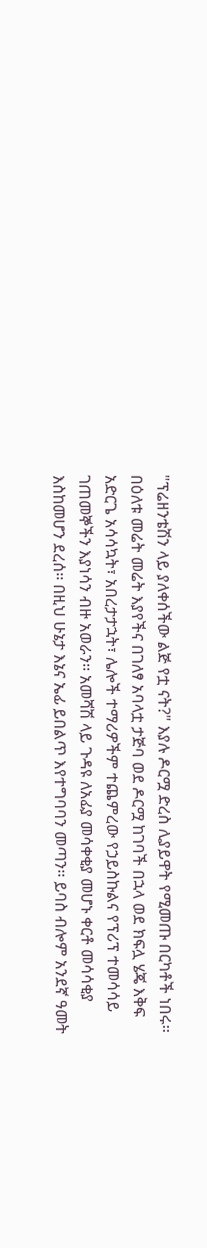"ፕሬዘንቴሽን ላይ ያለቀሰችው ልጅ የቷ ናት?" እያሉ ዶርሟ ድረስ ሊያይዋት የሚመጡ በርካቶች ነበሩ፡፡ በዕለቱ መሬት መሬት እያየችና በገለፃ አባላቷ ታጅባ ወደ ዶርሟ ከገባች በኋላ ወደ ክፍሏ ሄጄ እቅፍ አድርጌ አሳሳኳት፣ አበረታታኋት፣ ሌሎች ተማሪዎችም ተጨምረው የኃይስኩልና የፕሪፕ ተመሳሳይ ገጠመኞችን እያነሳን ብዙ አወራን፡፡ አመሻሽ ላይ ጉዳዩ ለአፊያ መሳቀቂያ መሆኑ ቀርቶ መሳሳቂያ እስከመሆን ደረሰ፡፡ በዚህ ሁኔታ እኔና ኤፊ ይበልጥ እየተግባባን መጣን፡፡ ይባስ ብሎም አንደኛ ዓመት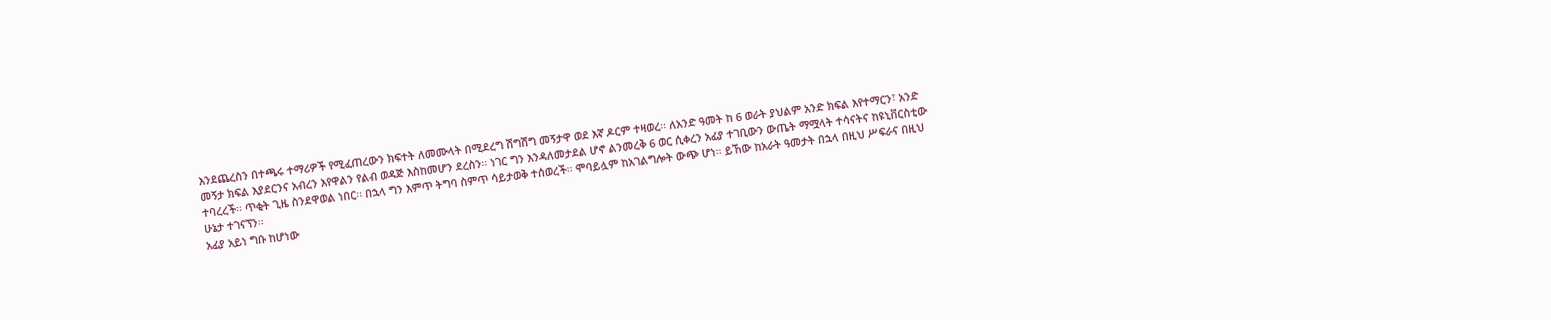እንደጨረስን በተጫሩ ተማሪዎች የሚፈጠረውን ክፍተት ለመሙላት በሚደረግ ሽግሽግ መኝታዋ ወደ እኛ ዶርም ተዛወረ፡፡ ለአንድ ዓመት ከ 6 ወራት ያህልም አንድ ክፍል እየተማርን፣ አንድ መኝታ ክፍል እያደርንና አብረን እየዋልን የልብ ወዳጅ እስከመሆን ደረስን፡፡ ነገር ግን እንዳለመታደል ሆኖ ልንመረቅ 6 ወር ሲቀረን አፊያ ተገቢውን ውጤት ማሟላት ተሳናትና ከዩኒቨርስቲው ተባረረች፡፡ ጥቂት ጊዜ ስንደዋወል ነበር፡፡ በኋላ ግን እምጥ ትግባ ስምጥ ሳይታወቅ ተሰወረች፡፡ ሞባይሏም ከአገልግሎት ውጭ ሆነ፡፡ ይኸው ከአራት ዓመታት በኋላ በዚህ ሥፍራና በዚህ ሁኔታ ተገናኘን፡፡
አፊያ አይነ ግቡ ከሆነው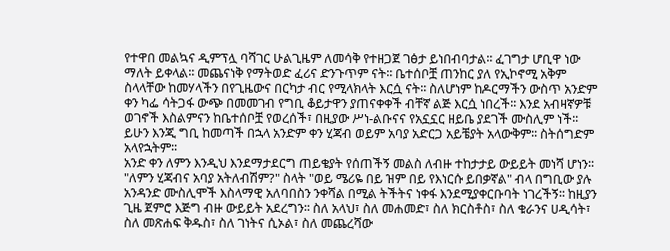የተዋበ መልኳና ዲምፕሏ ባሻገር ሁልጊዜም ለመሳቅ የተዘጋጀ ገፅታ ይነበብባታል፡፡ ፈገግታ ሆቢዋ ነው ማለት ይቀላል፡፡ መጨናነቅ የማትወድ ፈሪና ድንጉጥም ናት፡፡ ቤተሰቦቿ ጠንከር ያለ የኢኮኖሚ አቅም ስላላቸው ከመሃላችን በየጊዜውና በርካታ ብር የሚላክላት እርሷ ናት፡፡ ስለሆነም ከዶርማችን ውስጥ አንድም ቀን ካፌ ሳትጋፋ ውጭ በመመገብ የግቢ ቆይታዋን ያጠናቀቀች ብቸኛ ልጅ እርሷ ነበረች፡፡ እንደ አብዛኛዎቹ ወገኖች እስልምናን ከቤተሰቦቿ የወረሰች፣ በዚያው ሥነ-ልቡናና የአኗኗር ዘይቤ ያደገች ሙስሊም ነች፡፡ ይሁን እንጂ ግቢ ከመጣች በኋላ አንድም ቀን ሂጃብ ወይም አባያ አድርጋ አይቼያት አላውቅም፡፡ ስትሰግድም አላየኋትም፡፡
አንድ ቀን ለምን እንዲህ እንደማታደርግ ጠይቄያት የሰጠችኝ መልስ ለብዙ ተከታታይ ውይይት መነሻ ሆነን፡፡ "ለምን ሂጃብና አባያ አትለብሽም?" ስላት "ወይ ሜሪዬ በይ ዝም በይ የእነርሱ ይበቃኛል" ብላ በግቢው ያሉ አንዳንድ ሙስሊሞች እስላማዊ አለባበስን ንቀሻል በሚል ትችትና ነቀፋ እንደሚያቀርቡባት ነገረችኝ፡፡ ከዚያን ጊዜ ጀምሮ እጅግ ብዙ ውይይት አደረግን፡፡ ስለ አላህ፣ ስለ መሐመድ፣ ስለ ክርስቶስ፣ ስለ ቁራንና ሀዲሳት፣ ስለ መጽሐፍ ቅዱስ፣ ስለ ገነትና ሲኦል፣ ስለ መጨረሻው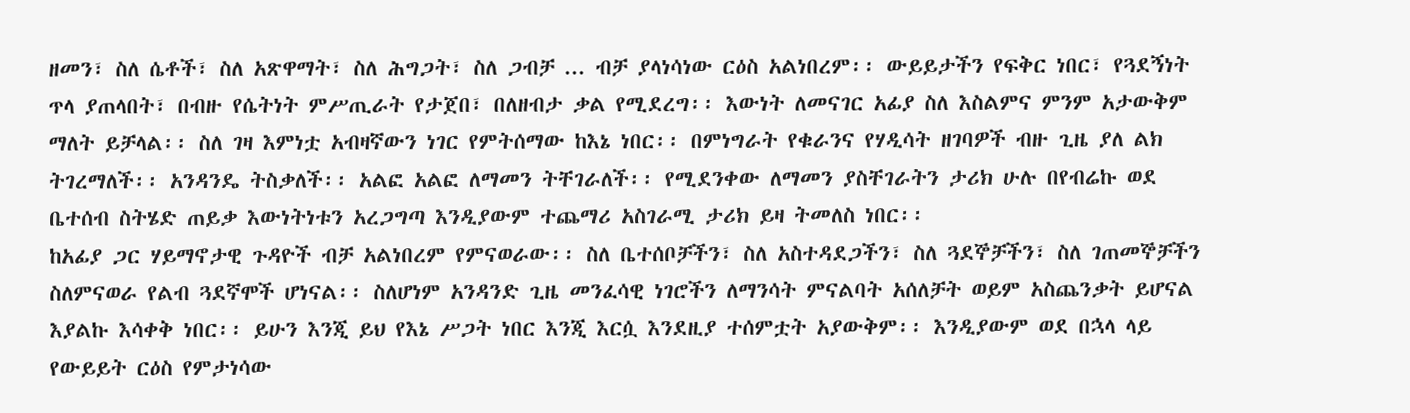ዘመን፣ ስለ ሴቶች፣ ስለ አጽዋማት፣ ስለ ሕግጋት፣ ስለ ጋብቻ ... ብቻ ያላነሳነው ርዕስ አልነበረም፡፡ ውይይታችን የፍቅር ነበር፣ የጓደኝነት ጥላ ያጠላበት፣ በብዙ የሴትነት ምሥጢራት የታጀበ፣ በለዘብታ ቃል የሚደረግ፡፡ እውነት ለመናገር አፊያ ስለ እስልምና ምንም አታውቅም ማለት ይቻላል፡፡ ስለ ገዛ እምነቷ አብዛኛውን ነገር የምትሰማው ከእኔ ነበር፡፡ በምነግራት የቁራንና የሃዲሳት ዘገባዎች ብዙ ጊዜ ያለ ልክ ትገረማለች፡፡ አንዳንዴ ትስቃለች፡፡ አልፎ አልፎ ለማመን ትቸገራለች፡፡ የሚደንቀው ለማመን ያስቸገራትን ታሪክ ሁሉ በየብሬኩ ወደ ቤተሰብ ስትሄድ ጠይቃ እውነትነቱን አረጋግጣ እንዲያውም ተጨማሪ አስገራሚ ታሪክ ይዛ ትመለስ ነበር፡፡
ከአፊያ ጋር ሃይማኖታዊ ጉዳዮች ብቻ አልነበረም የምናወራው፡፡ ስለ ቤተሰቦቻችን፣ ስለ አስተዳደጋችን፣ ስለ ጓደኞቻችን፣ ስለ ገጠመኞቻችን ስለምናወራ የልብ ጓደኛሞች ሆነናል፡፡ ስለሆነም አንዳንድ ጊዜ መንፈሳዊ ነገሮችን ለማንሳት ምናልባት አሰለቻት ወይም አስጨንቃት ይሆናል እያልኩ እሳቀቅ ነበር፡፡ ይሁን እንጂ ይህ የእኔ ሥጋት ነበር እንጂ እርሷ እንደዚያ ተሰምቷት አያውቅም፡፡ እንዲያውም ወደ በኋላ ላይ የውይይት ርዕስ የምታነሳው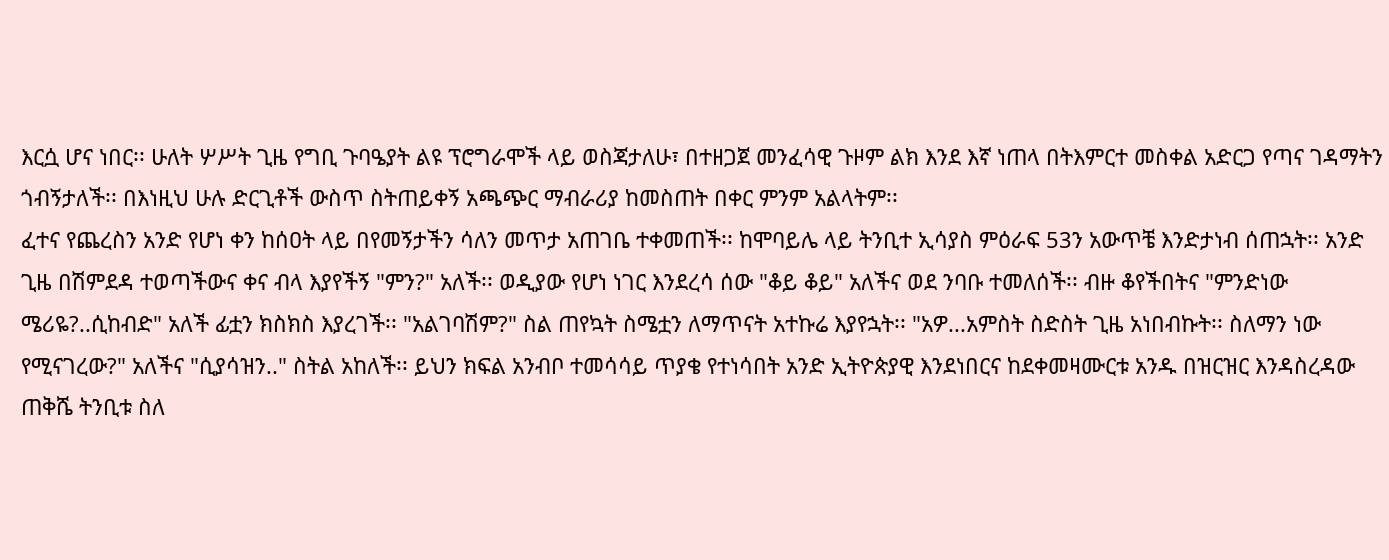እርሷ ሆና ነበር፡፡ ሁለት ሦሥት ጊዜ የግቢ ጉባዔያት ልዩ ፕሮግራሞች ላይ ወስጃታለሁ፣ በተዘጋጀ መንፈሳዊ ጉዞም ልክ እንደ እኛ ነጠላ በትእምርተ መስቀል አድርጋ የጣና ገዳማትን ጎብኝታለች፡፡ በእነዚህ ሁሉ ድርጊቶች ውስጥ ስትጠይቀኝ አጫጭር ማብራሪያ ከመስጠት በቀር ምንም አልላትም፡፡
ፈተና የጨረስን አንድ የሆነ ቀን ከሰዐት ላይ በየመኝታችን ሳለን መጥታ አጠገቤ ተቀመጠች፡፡ ከሞባይሌ ላይ ትንቢተ ኢሳያስ ምዕራፍ 53ን አውጥቼ እንድታነብ ሰጠኋት፡፡ አንድ ጊዜ በሽምደዳ ተወጣችውና ቀና ብላ እያየችኝ "ምን?" አለች፡፡ ወዲያው የሆነ ነገር እንደረሳ ሰው "ቆይ ቆይ" አለችና ወደ ንባቡ ተመለሰች፡፡ ብዙ ቆየችበትና "ምንድነው ሜሪዬ?..ሲከብድ" አለች ፊቷን ክስክስ እያረገች፡፡ "አልገባሽም?" ስል ጠየኳት ስሜቷን ለማጥናት አተኩሬ እያየኋት፡፡ "አዎ...አምስት ስድስት ጊዜ አነበብኩት፡፡ ስለማን ነው የሚናገረው?" አለችና "ሲያሳዝን.." ስትል አከለች፡፡ ይህን ክፍል አንብቦ ተመሳሳይ ጥያቄ የተነሳበት አንድ ኢትዮጵያዊ እንደነበርና ከደቀመዛሙርቱ አንዱ በዝርዝር እንዳስረዳው ጠቅሼ ትንቢቱ ስለ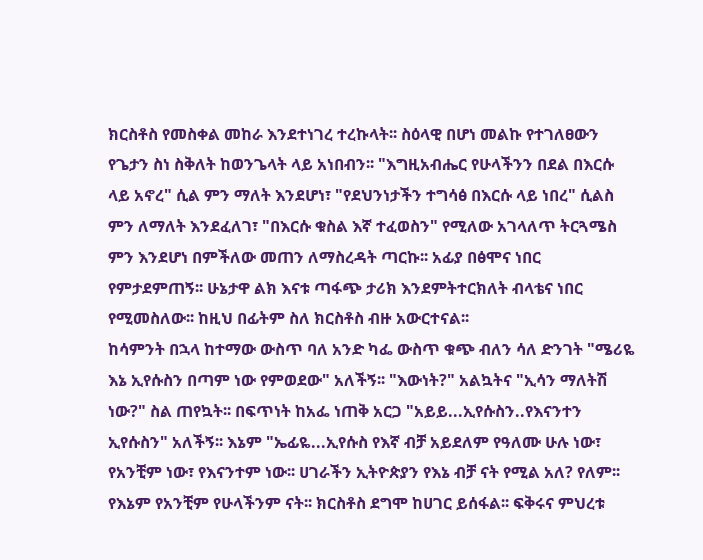ክርስቶስ የመስቀል መከራ እንደተነገረ ተረኩላት፡፡ ስዕላዊ በሆነ መልኩ የተገለፀውን የጌታን ስነ ስቅለት ከወንጌላት ላይ አነበብን፡፡ "እግዚአብሔር የሁላችንን በደል በእርሱ ላይ አኖረ" ሲል ምን ማለት እንደሆነ፣ "የደህንነታችን ተግሳፅ በእርሱ ላይ ነበረ" ሲልስ ምን ለማለት እንደፈለገ፣ "በእርሱ ቁስል እኛ ተፈወስን" የሚለው አገላለጥ ትርጓሜስ ምን እንደሆነ በምችለው መጠን ለማስረዳት ጣርኩ፡፡ አፊያ በፅሞና ነበር የምታደምጠኝ፡፡ ሁኔታዋ ልክ እናቱ ጣፋጭ ታሪክ እንደምትተርክለት ብላቴና ነበር የሚመስለው፡፡ ከዚህ በፊትም ስለ ክርስቶስ ብዙ አውርተናል፡፡
ከሳምንት በኋላ ከተማው ውስጥ ባለ አንድ ካፌ ውስጥ ቁጭ ብለን ሳለ ድንገት "ሜሪዬ እኔ ኢየሱስን በጣም ነው የምወደው" አለችኝ፡፡ "እውነት?" አልኳትና "ኢሳን ማለትሽ ነው?" ስል ጠየኳት፡፡ በፍጥነት ከአፌ ነጠቅ አርጋ "አይይ...ኢየሱስን..የእናንተን ኢየሱስን" አለችኝ፡፡ እኔም "ኤፊዬ...ኢየሱስ የእኛ ብቻ አይደለም የዓለሙ ሁሉ ነው፣ የአንቺም ነው፣ የእናንተም ነው፡፡ ሀገራችን ኢትዮጵያን የእኔ ብቻ ናት የሚል አለ? የለም፡፡ የእኔም የአንቺም የሁላችንም ናት፡፡ ክርስቶስ ደግሞ ከሀገር ይሰፋል፡፡ ፍቅሩና ምህረቱ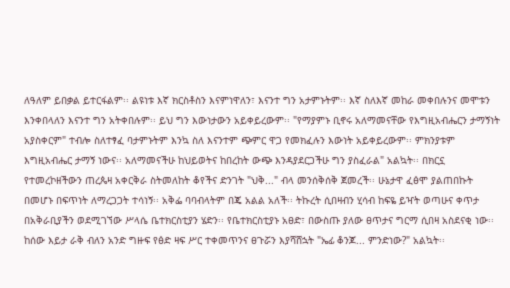ለዓለም ይበቃል ይተርፋልም፡፡ ልዩነቱ እኛ ክርስቶስን እናምነዋለን፣ እናንተ ግን አታምኑትም፡፡ እኛ ስለእኛ መከራ መቀበሉንና መሞቱን እንቀበላለን እናንተ ግን አትቀበሉም፡፡ ይህ ግን እውነታውን አይቀይረውም፡፡ "የማያምኑ ቢኖሩ አለማመናቸው የእግዚአብሔርን ታማኝነት አያስቀርም" ተብሎ ስለተፃፈ ባታምኑትም እንኳ ስለ እናንተም ጭምር ዋጋ የመክፈሉን እውነት አይቀይረውም፡፡ ምክንያቱም እግዚአብሔር ታማኝ ነውና፡፡ አለማመናችሁ ከህይወትና ከበረከት ውጭ እንዳያደርጋችሁ ግን ያስፈራል" አልኳት፡፡ በክርኗ የተመረኮዘችውን ጠረጴዛ አቀርቅራ ስትመለከት ቆየችና ድንገት "ህቅ..." ብላ መንሰቅሰቅ ጀመረች፡፡ ሁኔታዋ ፈፅሞ ያልጠበኩት በመሆኑ በፍጥነት ለማረጋጋት ተሳነኝ፡፡ አቅፌ ባባብላትም በጄ አልል አለች፡፡ ትኩረት ሲበዛብን ሂሳብ ከፍዬ ይዣት ወጣሁና ቀጥታ በአቅራቢያችን ወደሚገኘው ሥላሴ ቤተክርስቲያን ሄድን፡፡ የቤተክርስቲያኑ አፀድ፣ በውስጡ ያለው ፀጥታና ግርማ ሲበዛ አስደናቂ ነው፡፡ ከሰው እይታ ራቅ ብለን አንድ ግዙፍ የፅድ ዛፍ ሥር ተቀመጥንና ፀጉሯን እያሻሸኋት "ኤፊ ቆንጆ... ምንድነው?" አልኳት፡፡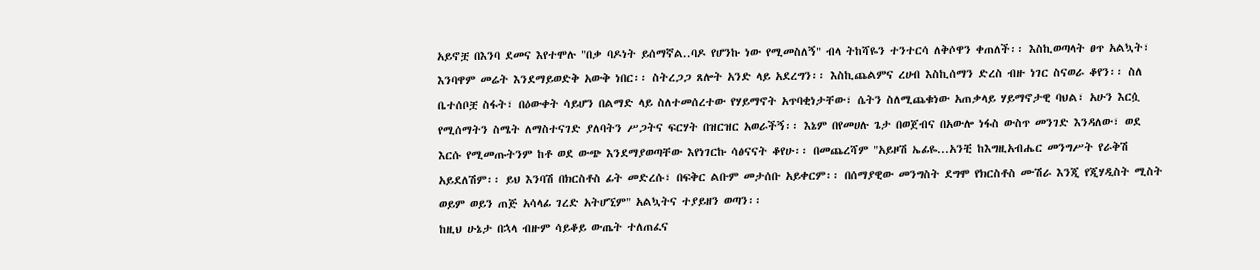አይኖቿ በእንባ ደመና እየተሞሉ "በቃ ባዶነት ይሰማኛል..ባዶ የሆንኩ ነው የሚመስለኝ" ብላ ትከሻዬን ተንተርሳ ለቅሶዋን ቀጠለች፡፡ እስኪወጣላት ፀጥ አልኳት፣ እንባዋም መሬት እንደማይወድቅ አውቅ ነበር፡፡ ስትረጋጋ ጸሎት አንድ ላይ አደረግን፡፡ እስኪጨልምና ረሀብ እስኪሰማን ድረስ ብዙ ነገር ስናወራ ቆየን፡፡ ስለ ቤተሰቦቿ ስፋት፣ በዕውቀት ሳይሆን በልማድ ላይ ስለተመሰረተው የሃይማኖት አጥባቂነታቸው፣ ሴትን ስለሚጨቁነው አጠቃላይ ሃይማኖታዊ ባህል፣ አሁን እርሷ የሚሰማትን ስሜት ለማስተናገድ ያለባትን ሥጋትና ፍርሃት በዝርዝር አወራችኝ፡፡ እኔም በየመሀሉ ጌታ በወጀብና በአውሎ ነፋስ ውስጥ መንገድ እንዳለው፣ ወደ እርሱ የሚመጡትንም ከቶ ወደ ውጭ እንደማያወጣቸው እየነገርኩ ሳፅናናት ቆየሁ፡፡ በመጨረሻም "አይዞሽ ኤፊዬ...አንቺ ከእግዚአብሔር መንግሥት የራቅሽ አይደለሽም፡፡ ይህ እንባሽ በክርስቶስ ፊት መድረሱ፣ በፍቅር ልቡም መታሰቡ አይቀርም፡፡ በሰማያዊው መንግስት ደግሞ የክርስቶስ ሙሽራ እንጂ የጂሃዲስት ሚስት ወይም ወይን ጠጅ አሳላፊ ገረድ አትሆኚም" አልኳትና ተያይዘን ወጣን፡፡
ከዚህ ሁኔታ በኋላ ብዙም ሳይቆይ ውጤት ተለጠፈና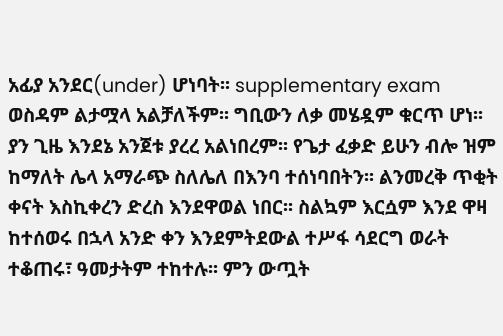አፊያ አንደር(under) ሆነባት፡፡ supplementary exam ወስዳም ልታሟላ አልቻለችም፡፡ ግቢውን ለቃ መሄዷም ቁርጥ ሆነ፡፡ ያን ጊዜ እንደኔ አንጀቱ ያረረ አልነበረም፡፡ የጌታ ፈቃድ ይሁን ብሎ ዝም ከማለት ሌላ አማራጭ ስለሌለ በእንባ ተሰነባበትን፡፡ ልንመረቅ ጥቂት ቀናት እስኪቀረን ድረስ እንደዋወል ነበር፡፡ ስልኳም እርሷም እንደ ዋዛ ከተሰወሩ በኋላ አንድ ቀን እንደምትደውል ተሥፋ ሳደርግ ወራት ተቆጠሩ፣ ዓመታትም ተከተሉ፡፡ ምን ውጧት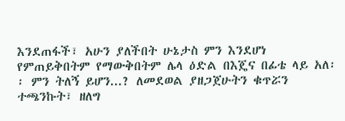እንደጠፋች፣ አሁን ያለችበት ሁኔታስ ምን እንደሆነ የምጠይቅበትም የማውቅበትም ሌላ ዕድል በእጄና በፊቴ ላይ አለ፡፡ ምን ትለኝ ይሆን...? ለመደወል ያዘጋጀሁትን ቁጥሯን ተጫንኩት፣ ዘለግ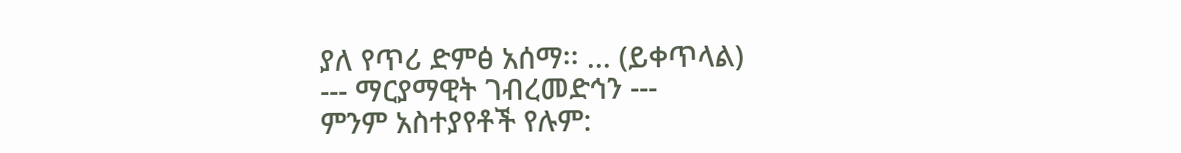ያለ የጥሪ ድምፅ አሰማ፡፡ ... (ይቀጥላል)
--- ማርያማዊት ገብረመድኅን ---
ምንም አስተያየቶች የሉም: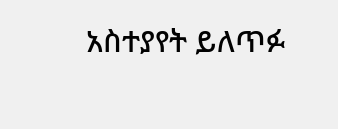አስተያየት ይለጥፉ